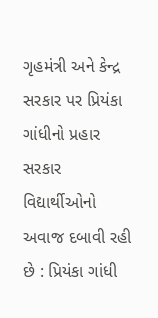ગૃહમંત્રી અને કેન્દ્ર સરકાર પર પ્રિયંકા ગાંધીનો પ્રહાર સરકાર વિદ્યાર્થીઓનો અવાજ દબાવી રહી છે : પ્રિયંકા ગાંધી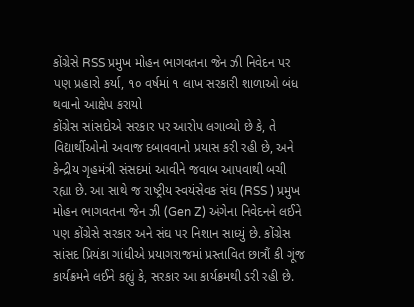કોંગ્રેસે RSS પ્રમુખ મોહન ભાગવતના જેન ઝી નિવેદન પર પણ પ્રહારો કર્યા, ૧૦ વર્ષમાં ૧ લાખ સરકારી શાળાઓ બંધ થવાનો આક્ષેપ કરાયો
કોંગ્રેસ સાંસદોએ સરકાર પર આરોપ લગાવ્યો છે કે, તે વિદ્યાર્થીઓનો અવાજ દબાવવાનો પ્રયાસ કરી રહી છે, અને કેન્દ્રીય ગૃહમંત્રી સંસદમાં આવીને જવાબ આપવાથી બચી રહ્યા છે. આ સાથે જ રાષ્ટ્રીય સ્વયંસેવક સંઘ (RSS ) પ્રમુખ મોહન ભાગવતના જેન ઝી (Gen Z) અંગેના નિવેદનને લઈને પણ કોંગ્રેસે સરકાર અને સંઘ પર નિશાન સાધ્યું છે. કોંગ્રેસ સાંસદ પ્રિયંકા ગાંધીએ પ્રયાગરાજમાં પ્રસ્તાવિત છાત્રૌં કી ગૂંજ કાર્યક્રમને લઈને કહ્યું કે, સરકાર આ કાર્યક્રમથી ડરી રહી છે.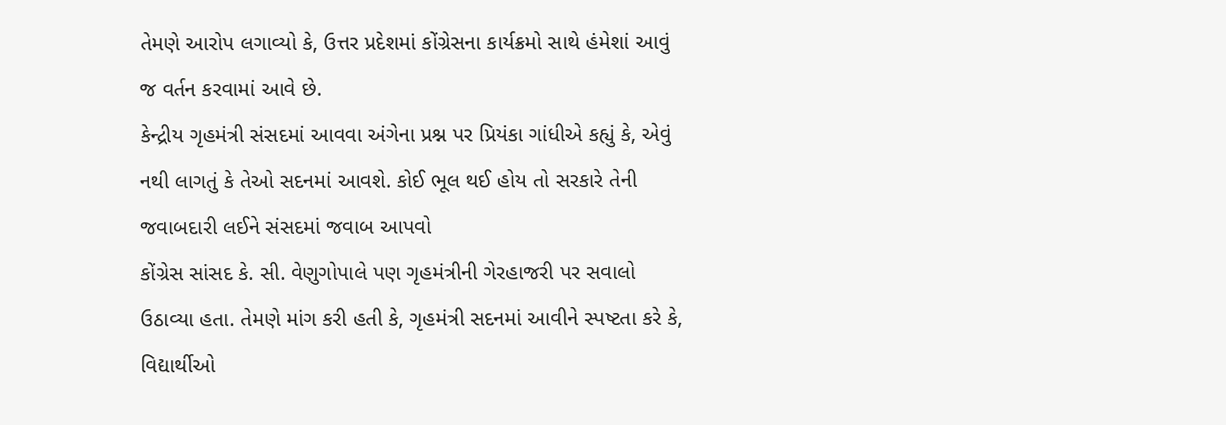તેમણે આરોપ લગાવ્યો કે, ઉત્તર પ્રદેશમાં કોંગ્રેસના કાર્યક્રમો સાથે હંમેશાં આવું જ વર્તન કરવામાં આવે છે.
કેન્દ્રીય ગૃહમંત્રી સંસદમાં આવવા અંગેના પ્રશ્ન પર પ્રિયંકા ગાંધીએ કહ્યું કે, એવું નથી લાગતું કે તેઓ સદનમાં આવશે. કોઈ ભૂલ થઈ હોય તો સરકારે તેની જવાબદારી લઈને સંસદમાં જવાબ આપવો
કોંગ્રેસ સાંસદ કે. સી. વેણુગોપાલે પણ ગૃહમંત્રીની ગેરહાજરી પર સવાલો ઉઠાવ્યા હતા. તેમણે માંગ કરી હતી કે, ગૃહમંત્રી સદનમાં આવીને સ્પષ્ટતા કરે કે, વિદ્યાર્થીઓ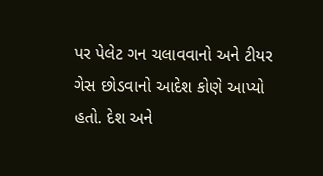પર પેલેટ ગન ચલાવવાનો અને ટીયર ગેસ છોડવાનો આદેશ કોણે આપ્યો હતો. દેશ અને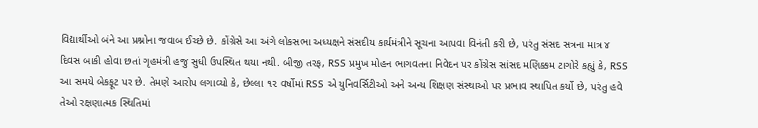વિદ્યાર્થીઓ બંને આ પ્રશ્નોના જવાબ ઈચ્છે છે. કોંગ્રેસે આ અંગે લોકસભા અધ્યક્ષને સંસદીય કાર્યમંત્રીને સૂચના આપવા વિનંતી કરી છે, પરંતુ સંસદ સત્રના માત્ર ૪ દિવસ બાકી હોવા છતાં ગૃહમંત્રી હજુ સુધી ઉપસ્થિત થયા નથી. બીજી તરફ, RSS પ્રમુખ મોહન ભાગવતના નિવેદન પર કોંગ્રેસ સાંસદ મણિક્કમ ટાગોરે કહ્યું કે, RSS આ સમયે બેકફૂટ પર છે. તેમણે આરોપ લગાવ્યો કે, છેલ્લા ૧૨ વર્ષોમાં RSS એ યુનિવર્સિટીઓ અને અન્ય શિક્ષણ સંસ્થાઓ પર પ્રભાવ સ્થાપિત કર્યો છે, પરંતુ હવે તેઓ રક્ષણાત્મક સ્થિતિમાં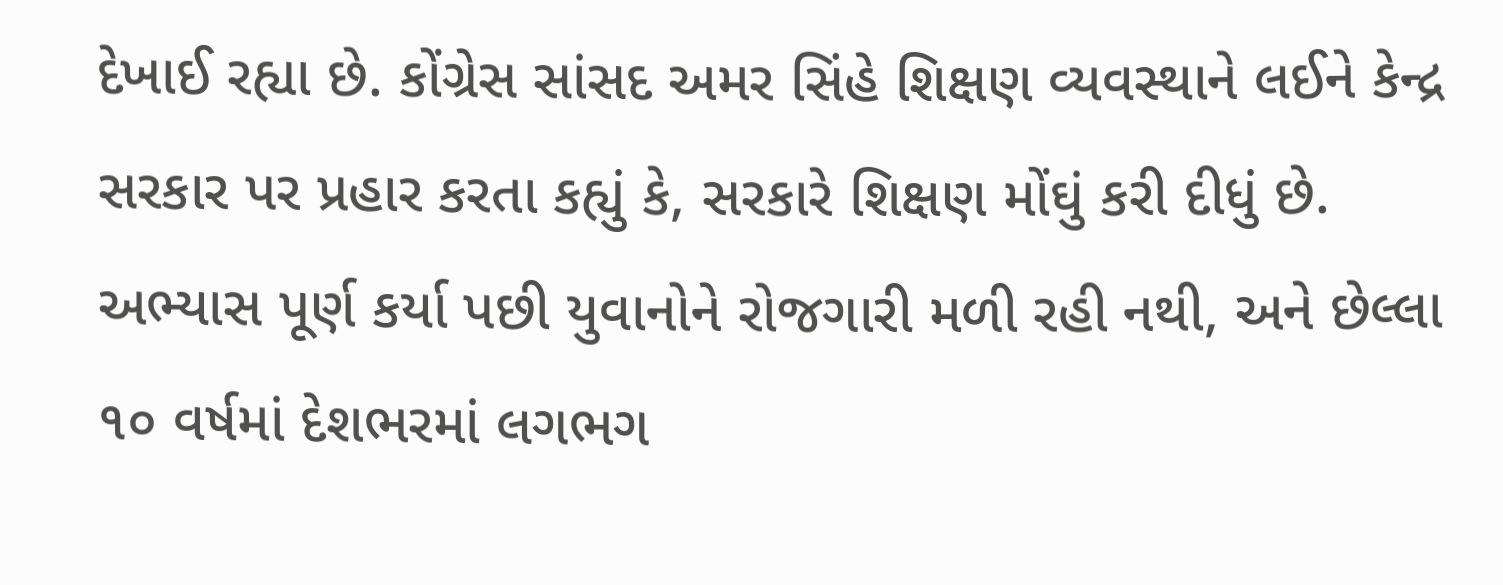દેખાઈ રહ્યા છે. કોંગ્રેસ સાંસદ અમર સિંહે શિક્ષણ વ્યવસ્થાને લઈને કેન્દ્ર સરકાર પર પ્રહાર કરતા કહ્યું કે, સરકારે શિક્ષણ મોંઘું કરી દીધું છે. અભ્યાસ પૂર્ણ કર્યા પછી યુવાનોને રોજગારી મળી રહી નથી, અને છેલ્લા ૧૦ વર્ષમાં દેશભરમાં લગભગ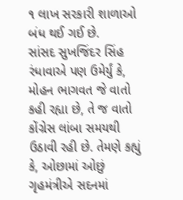૧ લાખ સરકારી શાળાઓ બંધ થઈ ગઈ છે.
સાંસદ સુખજિંદર સિંહ રંધાવાએ પણ ઉમેર્યું કે, મોહન ભાગવત જે વાતો કહી રહ્યા છે, તે જ વાતો કોંગ્રેસ લાંબા સમયથી ઉઠાવી રહી છે. તેમણે કહ્યું કે, ઓછામાં ઓછું ગૃહમંત્રીએ સદનમાં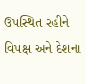ઉપસ્થિત રહીને વિપક્ષ અને દેશના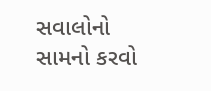સવાલોનો સામનો કરવો